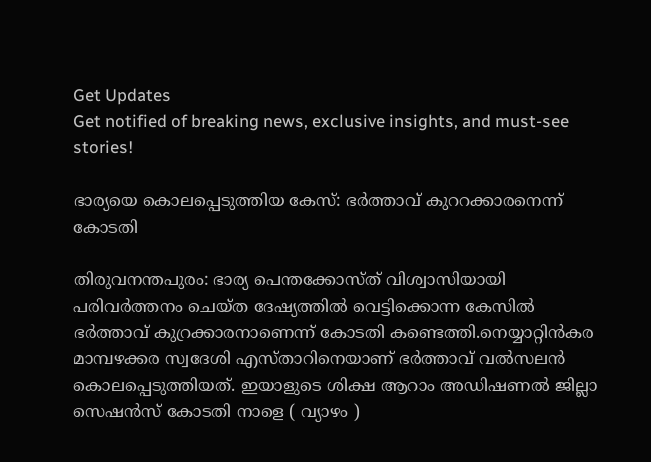Get Updates
Get notified of breaking news, exclusive insights, and must-see stories!

ഭാര്യയെ കൊലപ്പെടുത്തിയ കേസ്: ഭർത്താവ് കുററക്കാരനെന്ന് കോടതി

തിരുവനന്തപുരം: ഭാര്യ പെന്തക്കോസ്ത് വിശ്വാസിയായി പരിവർത്തനം ചെയ്ത ദേഷ്യത്തിൽ വെട്ടിക്കൊന്ന കേസിൽ ഭർത്താവ് കുറ്രക്കാരനാണെന്ന് കോടതി കണ്ടെത്തി.നെയ്യാറ്റിൻകര മാമ്പഴക്കര സ്വദേശി എസ്താറിനെയാണ് ഭർത്താവ് വൽസലൻ കൊലപ്പെടുത്തിയത്. ഇയാളുടെ ശിക്ഷ ആറാം അഡിഷണൽ ജില്ലാ സെഷൻസ് കോടതി നാളെ ( വ്യാഴം )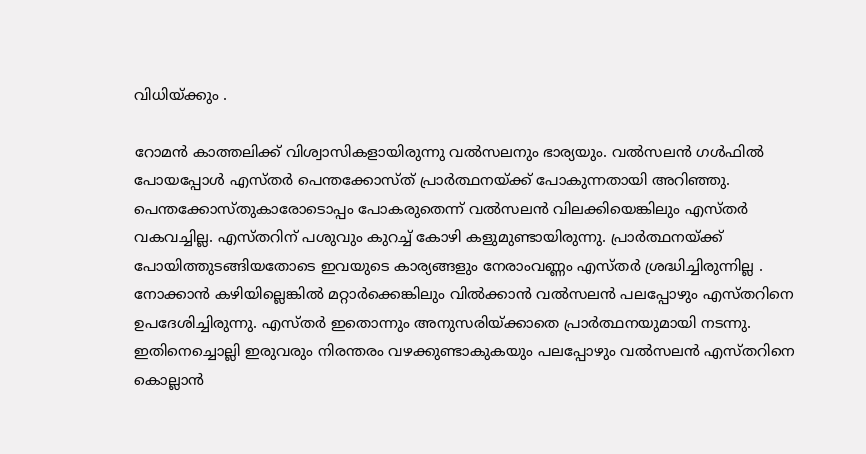വിധിയ്ക്കും .

റോമൻ കാത്തലിക്ക് വിശ്വാസികളായിരുന്നു വൽസലനും ഭാര്യയും. വൽസലൻ ഗൾഫിൽ പോയപ്പോൾ എസ്തർ പെന്തക്കോസ്ത് പ്രാർത്ഥനയ്ക്ക് പോകുന്നതായി അറിഞ്ഞു. പെന്തക്കോസ്തുകാരോടൊപ്പം പോകരുതെന്ന് വൽസലൻ വിലക്കിയെങ്കിലും എസ്തർ വകവച്ചില്ല. എസ്തറിന് പശുവും കുറച്ച് കോഴി കളുമുണ്ടായിരുന്നു. പ്രാർത്ഥനയ്ക്ക് പോയിത്തുടങ്ങിയതോടെ ഇവയുടെ കാര്യങ്ങളും നേരാംവണ്ണം എസ്തർ ശ്രദ്ധിച്ചിരുന്നില്ല . നോക്കാൻ കഴിയില്ലെങ്കിൽ മറ്റാർക്കെങ്കിലും വിൽക്കാൻ വൽസലൻ പലപ്പോഴും എസ്തറിനെ ഉപദേശിച്ചിരുന്നു. എസ്തർ ഇതൊന്നും അനുസരിയ്ക്കാതെ പ്രാർത്ഥനയുമായി നടന്നു. ഇതിനെച്ചൊല്ലി ഇരുവരും നിരന്തരം വഴക്കുണ്ടാകുകയും പലപ്പോഴും വൽസലൻ എസ്തറിനെ കൊല്ലാൻ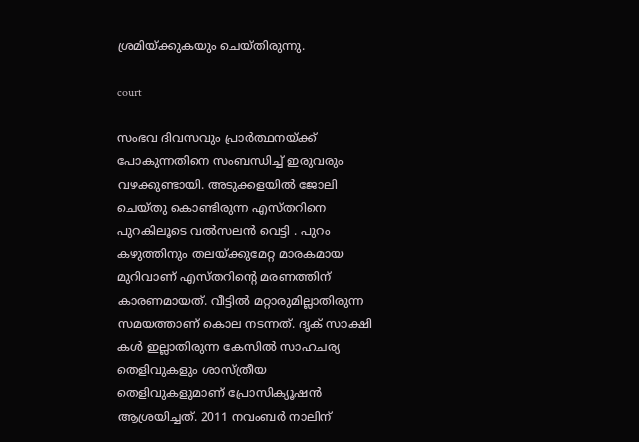ശ്രമിയ്ക്കുകയും ചെയ്തിരുന്നു.

court

സംഭവ ദിവസവും പ്രാർത്ഥനയ്ക്ക് പോകുന്നതിനെ സംബന്ധിച്ച് ഇരുവരും വഴക്കുണ്ടായി. അടുക്കളയിൽ ജോലി ചെയ്തു കൊണ്ടിരുന്ന എസ്തറിനെ പുറകിലൂടെ വൽസലൻ വെട്ടി . പുറം കഴുത്തിനും തലയ്ക്കുമേറ്റ മാരകമായ മുറിവാണ് എസ്തറിന്റെ മരണത്തിന് കാരണമായത്. വീട്ടിൽ മറ്റാരുമില്ലാതിരുന്ന സമയത്താണ് കൊല നടന്നത്. ദൃക് സാക്ഷി കൾ ഇല്ലാതിരുന്ന കേസിൽ സാഹചര്യ തെളിവുകളും ശാസ്ത്രീയ തെളിവുകളുമാണ് പ്രോസിക്യൂഷൻ ആശ്രയിച്ചത്. 2011 നവംബർ നാലിന്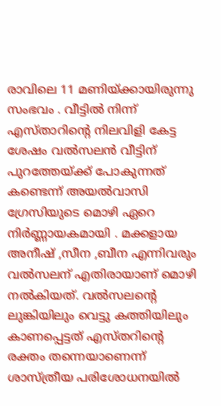രാവിലെ 11 മണിയ്ക്കായിരുന്നു സംഭവം . വീട്ടിൽ നിന്ന് എസ്താറിന്റെ നിലവിളി കേട്ട ശേഷം വൽസലൻ വീട്ടിന് പുറത്തേയ്ക്ക് പോകുന്നത് കണ്ടെന്ന് അയൽവാസി ഗ്രേസിയുടെ മൊഴി ഏറെ നിർണ്ണായകമായി . മക്കളായ അനീഷ് ,സീന ,ബീന എന്നിവരും വൽസലന് എതിരായാണ് മൊഴി നൽകിയത്. വൽസലന്റെ ലുങ്കിയിലും വെട്ടു കത്തിയിലും കാണപ്പെട്ടത് എസ്തറിന്റെ രക്തം തന്നെയാണെന്ന് ശാസ്ത്രീയ പരിശോധനയിൽ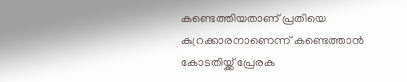കണ്ടെത്തിയതാണ് പ്രതിയെ കുറ്രക്കാരനാണെന്ന് കണ്ടെത്താൻ കോടതിയ്ക്ക് പ്രേരക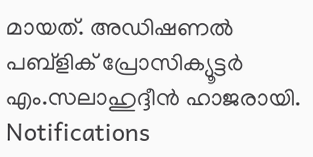മായത്. അഡിഷണൽ പബ്ളിക് പ്രോസിക്യൂട്ടർ എം.സലാഹുദ്ദീൻ ഹാജരായി.
Notifications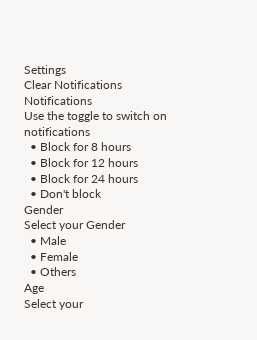Settings
Clear Notifications
Notifications
Use the toggle to switch on notifications
  • Block for 8 hours
  • Block for 12 hours
  • Block for 24 hours
  • Don't block
Gender
Select your Gender
  • Male
  • Female
  • Others
Age
Select your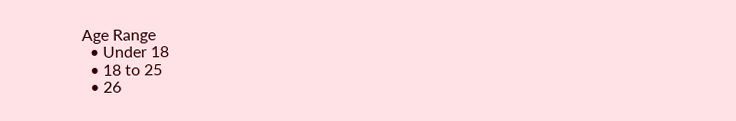Age Range
  • Under 18
  • 18 to 25
  • 26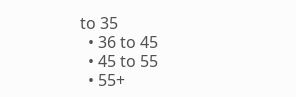to 35
  • 36 to 45
  • 45 to 55
  • 55+